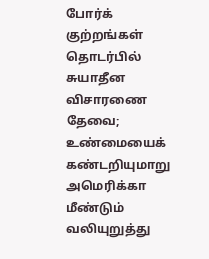போர்க் குற்றங்கள் தொடர்பில் சுயாதீன விசாரணை தேவை; உண்மையைக் கண்டறியுமாறு அமெரிக்கா மீண்டும் வலியுறுத்து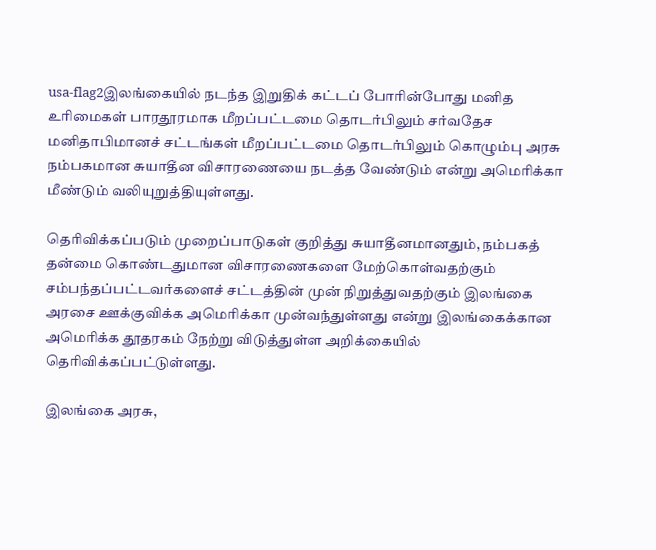usa-flag2இலங்கையில் நடந்த இறுதிக் கட்டப் போரின்போது மனித உரிமைகள் பாரதூரமாக மீறப்பட்டமை தொடர்பிலும் சர்வதேச மனிதாபிமானச் சட்டங்கள் மீறப்பட்டமை தொடர்பிலும் கொழும்பு அரசு நம்பகமான சுயாதீன விசாரணையை நடத்த வேண்டும் என்று அமெரிக்கா மீண்டும் வலியுறுத்தியுள்ளது.

தெரிவிக்கப்படும் முறைப்பாடுகள் குறித்து சுயாதீனமானதும், நம்பகத் தன்மை கொண்டதுமான விசாரணைகளை மேற்கொள்வதற்கும் சம்பந்தப்பட்டவர்களைச் சட்டத்தின் முன் நிறுத்துவதற்கும் இலங்கை அரசை ஊக்குவிக்க அமெரிக்கா முன்வந்துள்ளது என்று இலங்கைக்கான அமெரிக்க தூதரகம் நேற்று விடுத்துள்ள அறிக்கையில் தெரிவிக்கப்பட்டுள்ளது.

இலங்கை அரசு,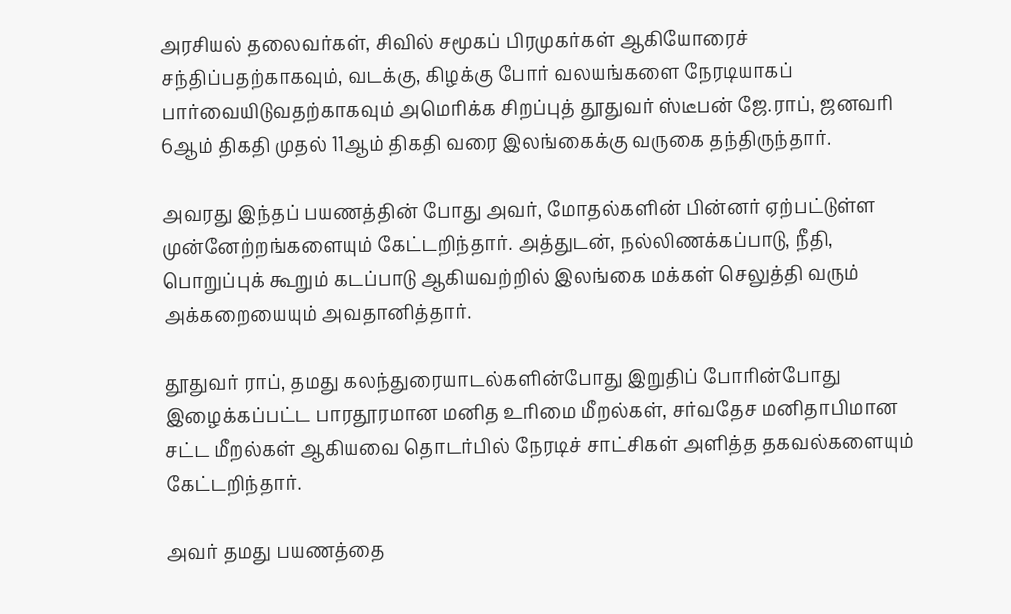அரசியல் தலைவர்கள், சிவில் சமூகப் பிரமுகர்கள் ஆகியோரைச் சந்திப்பதற்காகவும், வடக்கு, கிழக்கு போர் வலயங்களை நேரடியாகப் பார்வையிடுவதற்காகவும் அமெரிக்க சிறப்புத் தூதுவர் ஸ்டீபன் ஜே.ராப், ஜனவரி 6ஆம் திகதி முதல் 11ஆம் திகதி வரை இலங்கைக்கு வருகை தந்திருந்தார்.

அவரது இந்தப் பயணத்தின் போது அவர், மோதல்களின் பின்னர் ஏற்பட்டுள்ள முன்னேற்றங்களையும் கேட்டறிந்தார். அத்துடன், நல்லிணக்கப்பாடு, நீதி, பொறுப்புக் கூறும் கடப்பாடு ஆகியவற்றில் இலங்கை மக்கள் செலுத்தி வரும் அக்கறையையும் அவதானித்தார்.

தூதுவர் ராப், தமது கலந்துரையாடல்களின்போது இறுதிப் போரின்போது இழைக்கப்பட்ட பாரதூரமான மனித உரிமை மீறல்கள், சர்வதேச மனிதாபிமான சட்ட மீறல்கள் ஆகியவை தொடர்பில் நேரடிச் சாட்சிகள் அளித்த தகவல்களையும் கேட்டறிந்தார்.

அவர் தமது பயணத்தை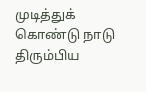முடித்துக் கொண்டு நாடு திரும்பிய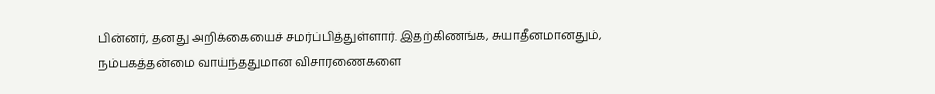பின்னர், தனது அறிக்கையைச் சமர்ப்பித்துள்ளார். இதற்கிணங்க, சுயாதீனமானதும், நம்பகத்தன்மை வாய்ந்ததுமான விசாரணைகளை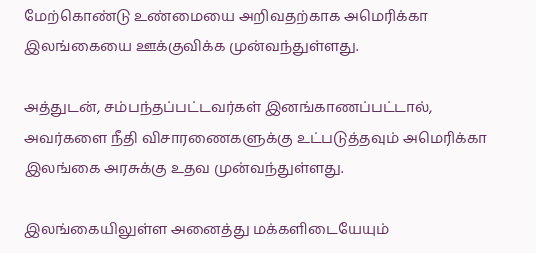மேற்கொண்டு உண்மையை அறிவதற்காக அமெரிக்கா இலங்கையை ஊக்குவிக்க முன்வந்துள்ளது.

அத்துடன், சம்பந்தப்பட்டவர்கள் இனங்காணப்பட்டால், அவர்களை நீதி விசாரணைகளுக்கு உட்படுத்தவும் அமெரிக்கா இலங்கை அரசுக்கு உதவ முன்வந்துள்ளது.

இலங்கையிலுள்ள அனைத்து மக்களிடையேயும்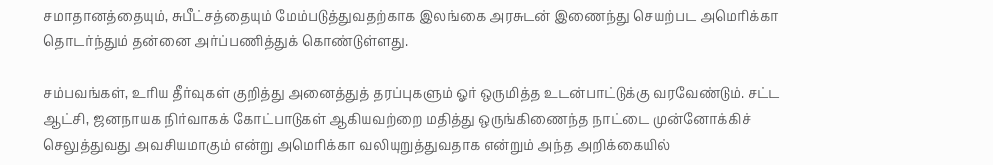சமாதானத்தையும், சுபீட்சத்தையும் மேம்படுத்துவதற்காக இலங்கை அரசுடன் இணைந்து செயற்பட அமெரிக்கா தொடர்ந்தும் தன்னை அர்ப்பணித்துக் கொண்டுள்ளது.

சம்பவங்கள், உரிய தீர்வுகள் குறித்து அனைத்துத் தரப்புகளும் ஓர் ஒருமித்த உடன்பாட்டுக்கு வரவேண்டும். சட்ட ஆட்சி, ஜனநாயக நிர்வாகக் கோட்பாடுகள் ஆகியவற்றை மதித்து ஒருங்கிணைந்த நாட்டை முன்னோக்கிச் செலுத்துவது அவசியமாகும் என்று அமெரிக்கா வலியுறுத்துவதாக என்றும் அந்த அறிக்கையில்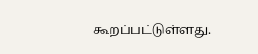கூறப்பட்டுள்ளது.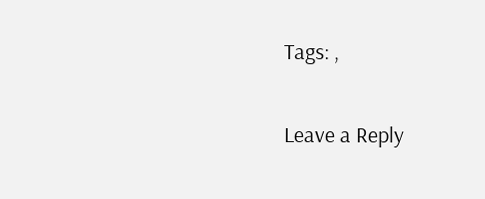Tags: ,

Leave a Reply